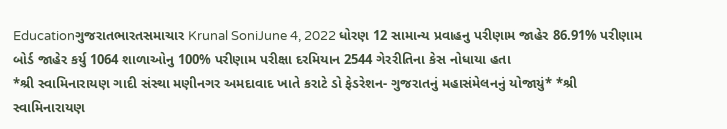Educationગુજરાતભારતસમાચાર Krunal SoniJune 4, 2022 ધોરણ 12 સામાન્ય પ્રવાહનુ પરીણામ જાહેર 86.91% પરીણામ બોર્ડ જાહેર કર્યુ 1064 શાળાઓનુ 100% પરીણામ પરીક્ષા દરમિયાન 2544 ગેરરીતિના કેસ નોધાયા હતા
*શ્રી સ્વામિનારાયણ ગાદી સંસ્થા મણીનગર અમદાવાદ ખાતે કરાટે ડો ફેડરેશન- ગુજરાતનું મહાસંમેલનનું યોજાયું* *શ્રી સ્વામિનારાયણ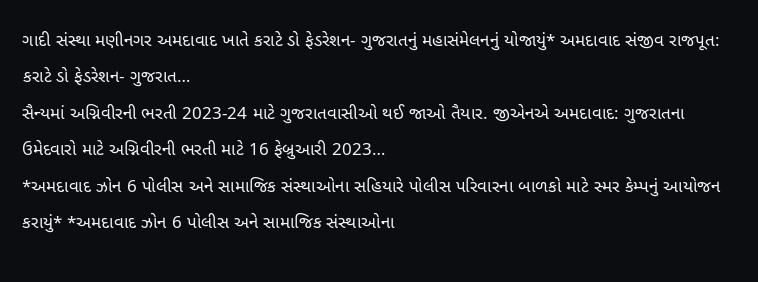ગાદી સંસ્થા મણીનગર અમદાવાદ ખાતે કરાટે ડો ફેડરેશન- ગુજરાતનું મહાસંમેલનનું યોજાયું* અમદાવાદ સંજીવ રાજપૂત: કરાટે ડો ફેડરેશન- ગુજરાત…
સૈન્યમાં અગ્નિવીરની ભરતી 2023-24 માટે ગુજરાતવાસીઓ થઈ જાઓ તૈયાર. જીએનએ અમદાવાદ: ગુજરાતના ઉમેદવારો માટે અગ્નિવીરની ભરતી માટે 16 ફેબ્રુઆરી 2023…
*અમદાવાદ ઝોન 6 પોલીસ અને સામાજિક સંસ્થાઓના સહિયારે પોલીસ પરિવારના બાળકો માટે સ્મર કેમ્પનું આયોજન કરાયું* *અમદાવાદ ઝોન 6 પોલીસ અને સામાજિક સંસ્થાઓના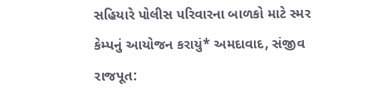સહિયારે પોલીસ પરિવારના બાળકો માટે સ્મર કેમ્પનું આયોજન કરાયું* અમદાવાદ, સંજીવ રાજપૂત: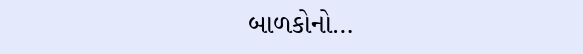બાળકોનો…